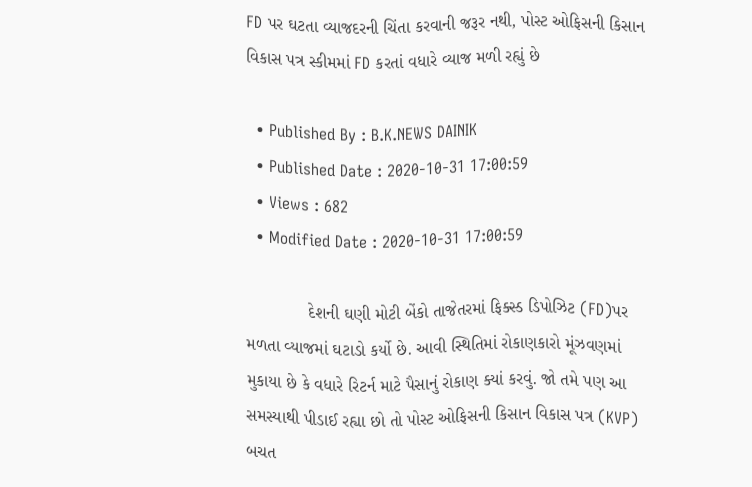FD પર ઘટતા વ્યાજદરની ચિંતા કરવાની જરૂર નથી, પોસ્ટ ઓફિસની કિસાન વિકાસ પત્ર સ્કીમમાં FD કરતાં વધારે વ્યાજ મળી રહ્યું છે

  • Published By : B.K.NEWS DAINIK
  • Published Date : 2020-10-31 17:00:59
  • Views : 682
  • Modified Date : 2020-10-31 17:00:59

             દેશની ઘણી મોટી બેંકો તાજેતરમાં ફિક્સ્ડ ડિપોઝિટ (FD)પર મળતા વ્યાજમાં ઘટાડો કર્યો છે. આવી સ્થિતિમાં રોકાણકારો મૂંઝવણમાં મુકાયા છે કે વધારે રિટર્ન માટે પૈસાનું રોકાણ ક્યાં કરવું. જો તમે પણ આ સમસ્યાથી પીડાઈ રહ્યા છો તો પોસ્ટ ઓફિસની કિસાન વિકાસ પત્ર (KVP) બચત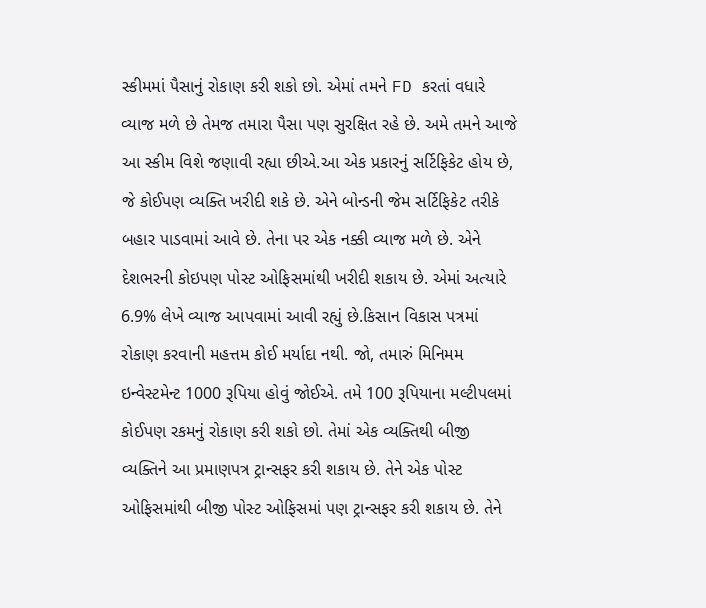સ્કીમમાં પૈસાનું રોકાણ કરી શકો છો. એમાં તમને FD કરતાં વધારે વ્યાજ મળે છે તેમજ તમારા પૈસા પણ સુરક્ષિત રહે છે. અમે તમને આજે આ સ્કીમ વિશે જણાવી રહ્યા છીએ.આ એક પ્રકારનું સર્ટિફિકેટ હોય છે, જે કોઈપણ વ્યક્તિ ખરીદી શકે છે. એને બોન્ડની જેમ સર્ટિફિકેટ તરીકે બહાર પાડવામાં આવે છે. તેના પર એક નક્કી વ્યાજ મળે છે. એને દેશભરની કોઇપણ પોસ્ટ ઓફિસમાંથી ખરીદી શકાય છે. એમાં અત્યારે 6.9% લેખે વ્યાજ આપવામાં આવી રહ્યું છે.કિસાન વિકાસ પત્રમાં રોકાણ કરવાની મહત્તમ કોઈ મર્યાદા નથી. જો, તમારું મિનિમમ ઇન્વેસ્ટમેન્ટ 1000 રૂપિયા હોવું જોઈએ. તમે 100 રૂપિયાના મલ્ટીપલમાં કોઈપણ રકમનું રોકાણ કરી શકો છો. તેમાં એક વ્યક્તિથી બીજી વ્યક્તિને આ પ્રમાણપત્ર ટ્રાન્સફર કરી શકાય છે. તેને એક પોસ્ટ ઓફિસમાંથી બીજી પોસ્ટ ઓફિસમાં પણ ટ્રાન્સફર કરી શકાય છે. તેને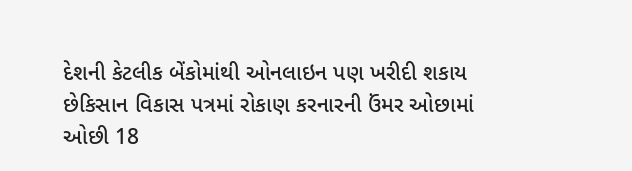દેશની કેટલીક બેંકોમાંથી ઓનલાઇન પણ ખરીદી શકાય છેકિસાન વિકાસ પત્રમાં રોકાણ કરનારની ઉંમર ઓછામાં ઓછી 18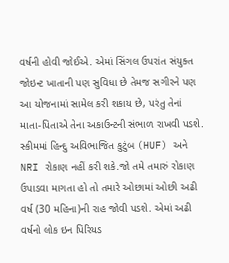વર્ષની હોવી જોઈએ. એમાં સિંગલ ઉપરાંત સંયુક્ત જોઇન્ટ ખાતાની પણ સુવિધા છે તેમજ સગીરને પણ આ યોજનામાં સામેલ કરી શકાય છે, પરંતુ તેનાં માતા-પિતાએ તેના અકાઉન્ટની સંભાળ રાખવી પડશે. સ્કીમમાં હિન્દુ અવિભાજિત કુટુંબ (HUF) અને NRI રોકાણ નહીં કરી શકે.જો તમે તમારું રોકાણ ઉપાડવા માગતા હો તો તમારે ઓછામાં ઓછી અઢી વર્ષ (30 મહિના)ની રાહ જોવી પડશે. એમાં અઢી વર્ષનો લોક ઇન પિરિયડ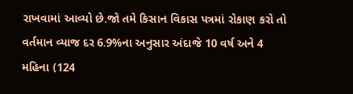રાખવામાં આવ્યો છે.જો તમે કિસાન વિકાસ પત્રમાં રોકાણ કરો તો વર્તમાન વ્યાજ દર 6.9%ના અનુસાર અંદાજે 10 વર્ષ અને 4 મહિના (124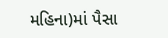મહિના)માં પૈસા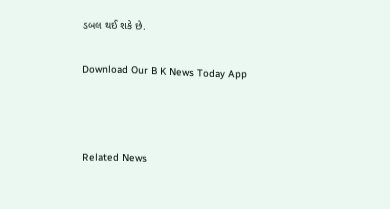ડબલ થઈ શકે છે.

Download Our B K News Today App



Related News